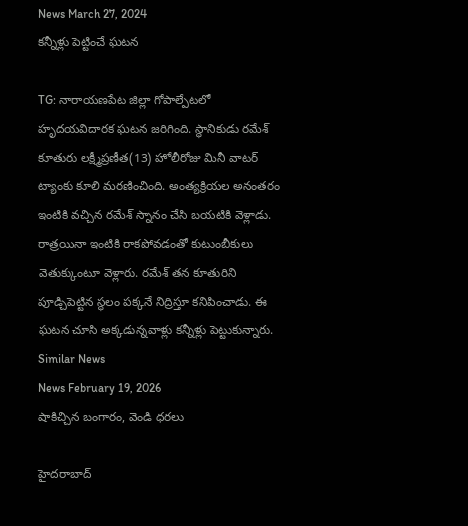News March 27, 2024
కన్నీళ్లు పెట్టించే ఘటన

TG: నారాయణపేట జిల్లా గోపాల్పేటలో హృదయవిదారక ఘటన జరిగింది. స్థానికుడు రమేశ్ కూతురు లక్ష్మీప్రణీత(13) హోలీరోజు మినీ వాటర్ ట్యాంకు కూలి మరణించింది. అంత్యక్రియల అనంతరం ఇంటికి వచ్చిన రమేశ్ స్నానం చేసి బయటికి వెళ్లాడు. రాత్రయినా ఇంటికి రాకపోవడంతో కుటుంబీకులు వెతుక్కుంటూ వెళ్లారు. రమేశ్ తన కూతురిని పూడ్చిపెట్టిన స్థలం పక్కనే నిద్రిస్తూ కనిపించాడు. ఈ ఘటన చూసి అక్కడున్నవాళ్లు కన్నీళ్లు పెట్టుకున్నారు.
Similar News
News February 19, 2026
షాకిచ్చిన బంగారం, వెండి ధరలు

హైదరాబాద్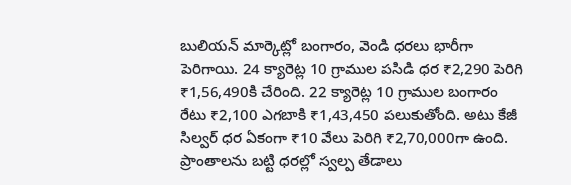బులియన్ మార్కెట్లో బంగారం, వెండి ధరలు భారీగా పెరిగాయి. 24 క్యారెట్ల 10 గ్రాముల పసిడి ధర ₹2,290 పెరిగి ₹1,56,490కి చేరింది. 22 క్యారెట్ల 10 గ్రాముల బంగారం రేటు ₹2,100 ఎగబాకి ₹1,43,450 పలుకుతోంది. అటు కేజీ సిల్వర్ ధర ఏకంగా ₹10 వేలు పెరిగి ₹2,70,000గా ఉంది. ప్రాంతాలను బట్టి ధరల్లో స్వల్ప తేడాలు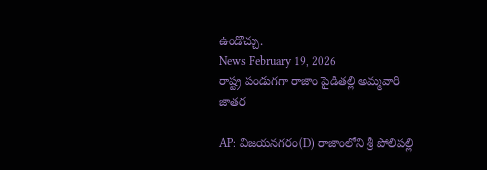ఉండొచ్చు.
News February 19, 2026
రాష్ట్ర పండుగగా రాజాం పైడితల్లి అమ్మవారి జాతర

AP: విజయనగరం(D) రాజాంలోని శ్రీ పోలిపల్లి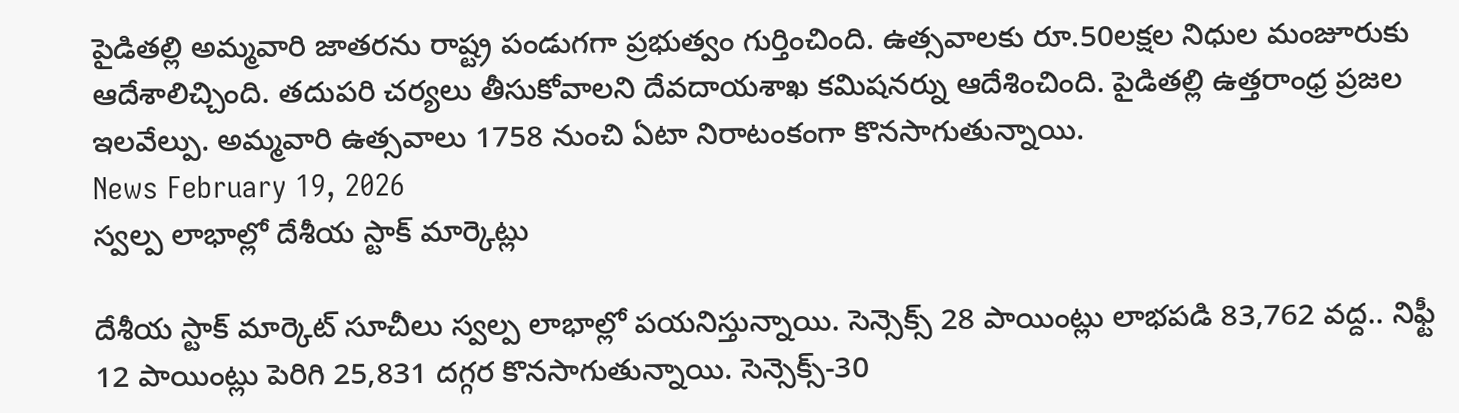పైడితల్లి అమ్మవారి జాతరను రాష్ట్ర పండుగగా ప్రభుత్వం గుర్తించింది. ఉత్సవాలకు రూ.50లక్షల నిధుల మంజూరుకు ఆదేశాలిచ్చింది. తదుపరి చర్యలు తీసుకోవాలని దేవదాయశాఖ కమిషనర్ను ఆదేశించింది. పైడితల్లి ఉత్తరాంధ్ర ప్రజల ఇలవేల్పు. అమ్మవారి ఉత్సవాలు 1758 నుంచి ఏటా నిరాటంకంగా కొనసాగుతున్నాయి.
News February 19, 2026
స్వల్ప లాభాల్లో దేశీయ స్టాక్ మార్కెట్లు

దేశీయ స్టాక్ మార్కెట్ సూచీలు స్వల్ప లాభాల్లో పయనిస్తున్నాయి. సెన్సెక్స్ 28 పాయింట్లు లాభపడి 83,762 వద్ద.. నిఫ్టీ 12 పాయింట్లు పెరిగి 25,831 దగ్గర కొనసాగుతున్నాయి. సెన్సెక్స్-30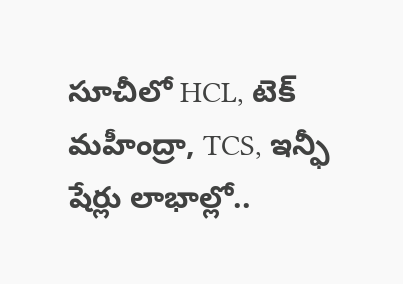సూచీలో HCL, టెక్ మహీంద్రా, TCS, ఇన్ఫీ షేర్లు లాభాల్లో..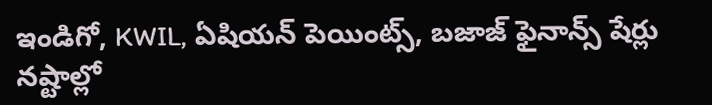ఇండిగో, KWIL, ఏషియన్ పెయింట్స్, బజాజ్ ఫైనాన్స్ షేర్లు నష్టాల్లో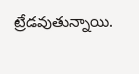ట్రేడవుతున్నాయి.